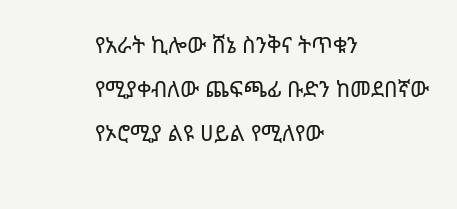የአራት ኪሎው ሸኔ ስንቅና ትጥቁን የሚያቀብለው ጨፍጫፊ ቡድን ከመደበኛው የኦሮሚያ ልዩ ሀይል የሚለየው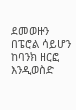ደመወዙን በፔሮል ሳይሆን ከባንክ ዘርፎ እንዲወስድ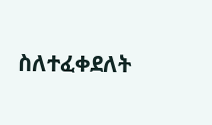ስለተፈቀደለት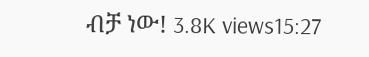ብቻ ነው! 3.8K views15:27